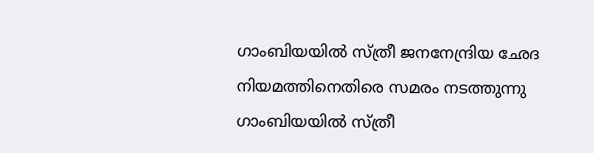ഗാംബിയയിൽ സ്ത്രീ ജനനേന്ദ്രിയ ഛേദ നിയമത്തിനെതിരെ സമരം നടത്തുന്നു ഗാംബിയയിൽ സ്ത്രീ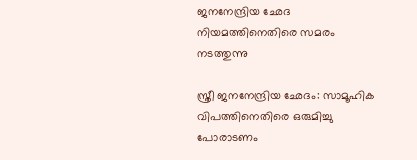ജനനേന്ദ്രിയ ഛേദ നിയമത്തിനെതിരെ സമരം നടത്തുന്നു

സ്ത്രീ ജനനേന്ദ്രിയ ഛേദം: സാമൂഹിക വിപത്തിനെതിരെ ഒരുമിച്ചു പോരാടണം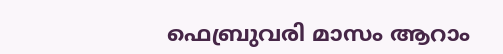ഫെബ്രുവരി മാസം ആറാം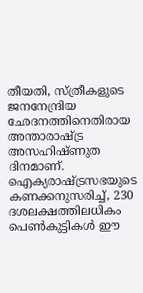തീയതി, സ്ത്രീകളുടെ ജനനേന്ദ്രിയ ഛേദനത്തിനെതിരായ അന്താരാഷ്ട്ര അസഹിഷ്ണുത ദിനമാണ്. ഐക്യരാഷ്ട്രസഭയുടെ കണക്കനുസരിച്ച്, 230 ദശലക്ഷത്തിലധികം പെൺകുട്ടികൾ ഈ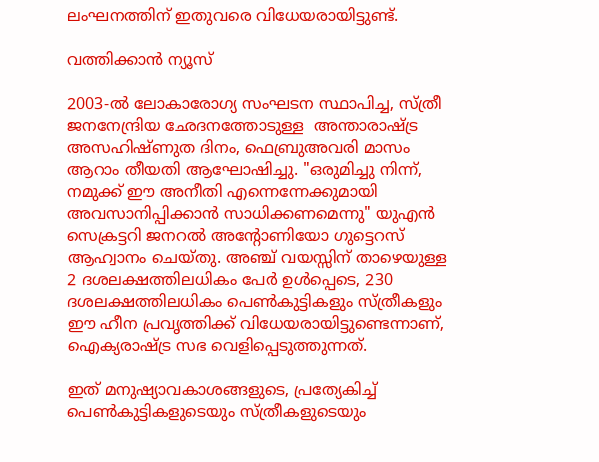ലംഘനത്തിന് ഇതുവരെ വിധേയരായിട്ടുണ്ട്.

വത്തിക്കാൻ ന്യൂസ്

2003-ൽ ലോകാരോഗ്യ സംഘടന സ്ഥാപിച്ച, സ്ത്രീ ജനനേന്ദ്രിയ ഛേദനത്തോടുള്ള  അന്താരാഷ്ട്ര അസഹിഷ്ണുത ദിനം, ഫെബ്രുഅവരി മാസം ആറാം തീയതി ആഘോഷിച്ചു. "ഒരുമിച്ചു നിന്ന്, നമുക്ക് ഈ അനീതി എന്നെന്നേക്കുമായി അവസാനിപ്പിക്കാൻ സാധിക്കണമെന്നു" യുഎൻ സെക്രട്ടറി ജനറൽ അന്റോണിയോ ഗുട്ടെറസ് ആഹ്വാനം ചെയ്തു. അഞ്ച് വയസ്സിന് താഴെയുള്ള  2 ദശലക്ഷത്തിലധികം പേർ ഉൾപ്പെടെ, 230 ദശലക്ഷത്തിലധികം പെൺകുട്ടികളും സ്ത്രീകളും ഈ ഹീന പ്രവൃത്തിക്ക് വിധേയരായിട്ടുണ്ടെന്നാണ്, ഐക്യരാഷ്ട്ര സഭ വെളിപ്പെടുത്തുന്നത്.

ഇത് മനുഷ്യാവകാശങ്ങളുടെ, പ്രത്യേകിച്ച് പെൺകുട്ടികളുടെയും സ്ത്രീകളുടെയും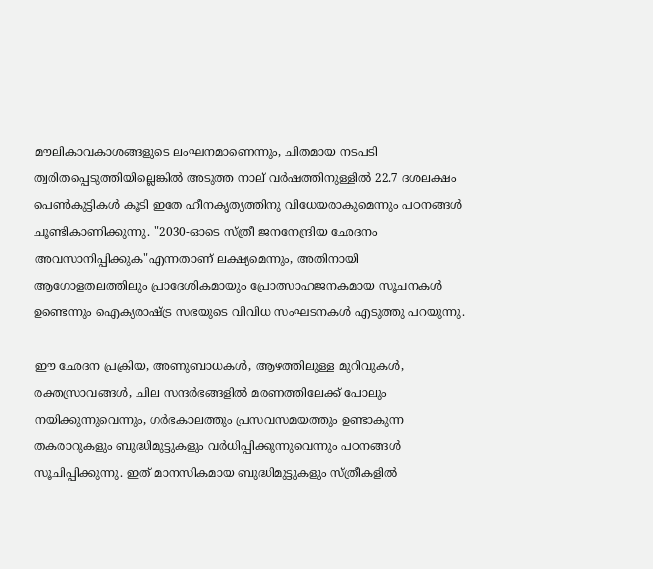മൗലികാവകാശങ്ങളുടെ ലംഘനമാണെന്നും, ചിതമായ നടപടി ത്വരിതപ്പെടുത്തിയില്ലെങ്കിൽ അടുത്ത നാല് വർഷത്തിനുള്ളിൽ 22.7 ദശലക്ഷം പെൺകുട്ടികൾ കൂടി ഇതേ ഹീനകൃത്യത്തിനു വിധേയരാകുമെന്നും പഠനങ്ങൾ ചൂണ്ടികാണിക്കുന്നു. "2030-ഓടെ സ്ത്രീ ജനനേന്ദ്രിയ ഛേദനം അവസാനിപ്പിക്കുക"എന്നതാണ് ലക്ഷ്യമെന്നും, അതിനായി ആഗോളതലത്തിലും പ്രാദേശികമായും പ്രോത്സാഹജനകമായ സൂചനകൾ ഉണ്ടെന്നും ഐക്യരാഷ്ട്ര സഭയുടെ വിവിധ സംഘടനകൾ എടുത്തു പറയുന്നു.

ഈ ഛേദന പ്രക്രിയ, അണുബാധകൾ, ആഴത്തിലുള്ള മുറിവുകൾ, രക്തസ്രാവങ്ങൾ, ചില സന്ദർഭങ്ങളിൽ മരണത്തിലേക്ക് പോലും നയിക്കുന്നുവെന്നും, ഗർഭകാലത്തും പ്രസവസമയത്തും ഉണ്ടാകുന്ന തകരാറുകളും ബുദ്ധിമുട്ടുകളും വർധിപ്പിക്കുന്നുവെന്നും പഠനങ്ങൾ സൂചിപ്പിക്കുന്നു. ഇത് മാനസികമായ ബുദ്ധിമുട്ടുകളും സ്ത്രീകളിൽ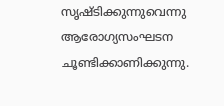സൃഷ്ടിക്കുന്നുവെന്നു ആരോഗ്യസംഘടന ചൂണ്ടിക്കാണിക്കുന്നു.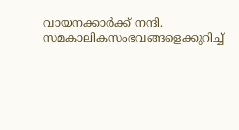വായനക്കാർക്ക് നന്ദി. സമകാലികസംഭവങ്ങളെക്കുറിച്ച്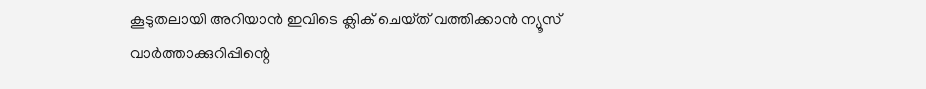കൂടുതലായി അറിയാൻ ഇവിടെ ക്ലിക് ചെയ്‌ത്‌ വത്തിക്കാൻ ന്യൂസ് വാർത്താക്കുറിപ്പിന്റെ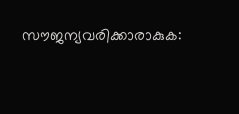സൗജന്യവരിക്കാരാകുക: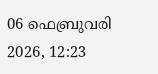06 ഫെബ്രുവരി 2026, 12:23